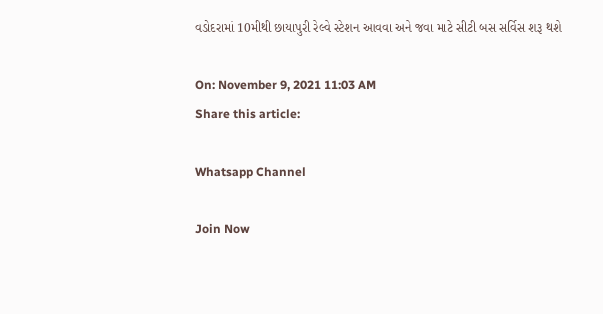વડોદરામાં 10મીથી છાયાપુરી રેલ્વે સ્ટેશન આવવા અને જવા માટે સીટી બસ સર્વિસ શરૂ થશે

On: November 9, 2021 11:03 AM
Share this article:

Whatsapp Channel

Join Now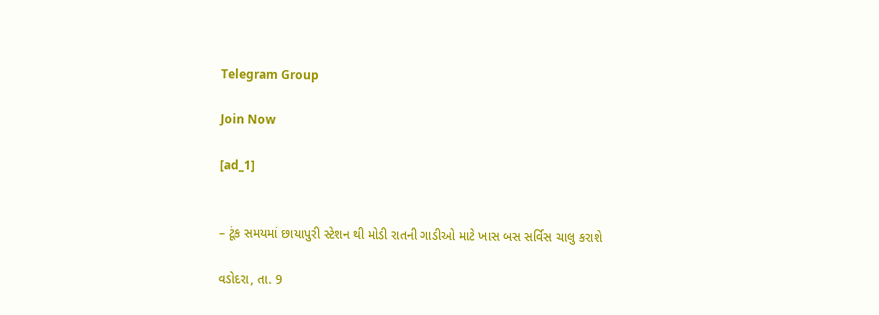Telegram Group

Join Now

[ad_1]


– ટૂંક સમયમાં છાયાપુરી સ્ટેશન થી મોડી રાતની ગાડીઓ માટે ખાસ બસ સર્વિસ ચાલુ કરાશે

વડોદરા, તા. 9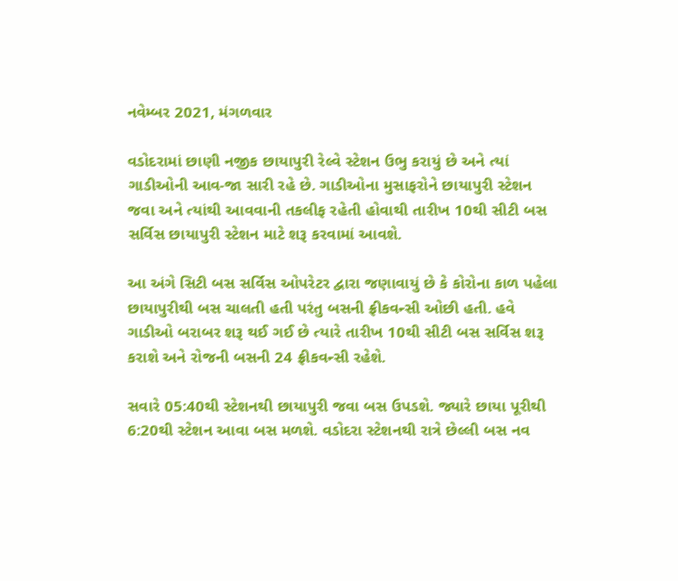નવેમ્બર 2021, મંગળવાર

વડોદરામાં છાણી નજીક છાયાપુરી રેલ્વે સ્ટેશન ઉભુ કરાયું છે અને ત્યાં ગાડીઓની આવ-જા સારી રહે છે. ગાડીઓના મુસાફરોને છાયાપુરી સ્ટેશન જવા અને ત્યાંથી આવવાની તકલીફ રહેતી હોવાથી તારીખ 10થી સીટી બસ સર્વિસ છાયાપુરી સ્ટેશન માટે શરૂ કરવામાં આવશે.

આ અંગે સિટી બસ સર્વિસ ઓપરેટર દ્વારા જણાવાયું છે કે કોરોના કાળ પહેલા છાયાપુરીથી બસ ચાલતી હતી પરંતુ બસની ફ્રીકવન્સી ઓછી હતી. હવે ગાડીઓ બરાબર શરૂ થઈ ગઈ છે ત્યારે તારીખ 10થી સીટી બસ સર્વિસ શરૂ કરાશે અને રોજની બસની 24 ફ્રીકવન્સી રહેશે.

સવારે 05:40થી સ્ટેશનથી છાયાપુરી જવા બસ ઉપડશે. જ્યારે છાયા પૂરીથી 6:20થી સ્ટેશન આવા બસ મળશે. વડોદરા સ્ટેશનથી રાત્રે છેલ્લી બસ નવ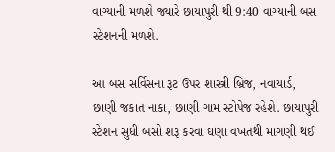વાગ્યાની મળશે જ્યારે છાયાપુરી થી 9:40 વાગ્યાની બસ સ્ટેશનની મળશે.

આ બસ સર્વિસના રૂટ ઉપર શાસ્ત્રી બ્રિજ, નવાયાર્ડ, છાણી જકાત નાકા, છાણી ગામ સ્ટોપેજ રહેશે. છાયાપુરી સ્ટેશન સુધી બસો શરૂ કરવા ઘણા વખતથી માગણી થઈ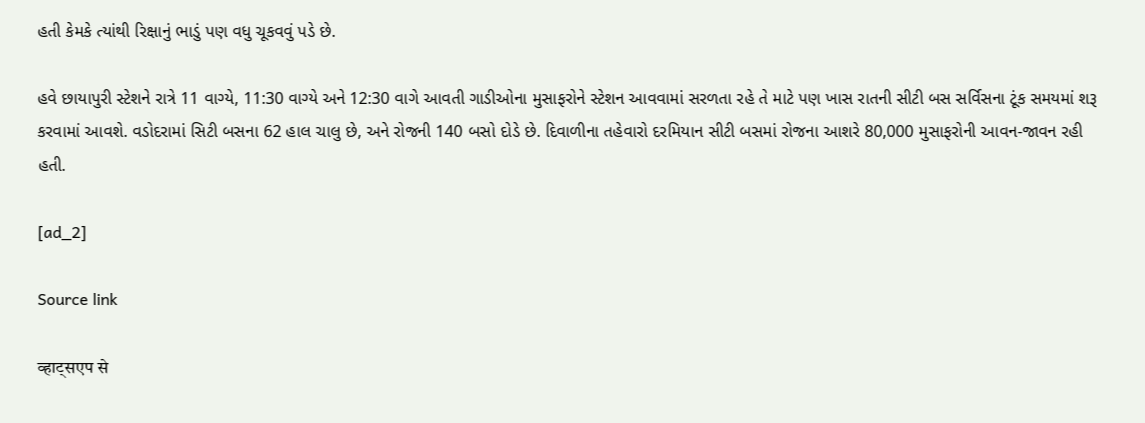હતી કેમકે ત્યાંથી રિક્ષાનું ભાડું પણ વધુ ચૂકવવું પડે છે.

હવે છાયાપુરી સ્ટેશને રાત્રે 11 વાગ્યે, 11:30 વાગ્યે અને 12:30 વાગે આવતી ગાડીઓના મુસાફરોને સ્ટેશન આવવામાં સરળતા રહે તે માટે પણ ખાસ રાતની સીટી બસ સર્વિસના ટૂંક સમયમાં શરૂ કરવામાં આવશે. વડોદરામાં સિટી બસના 62 હાલ ચાલુ છે, અને રોજની 140 બસો દોડે છે. દિવાળીના તહેવારો દરમિયાન સીટી બસમાં રોજના આશરે 80,000 મુસાફરોની આવન-જાવન રહી હતી.

[ad_2]

Source link

व्हाट्सएप से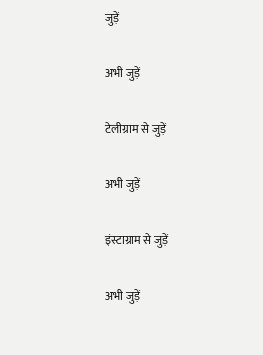जुड़ें

अभी जुड़ें

टेलीग्राम से जुड़ें

अभी जुड़ें

इंस्टाग्राम से जुड़ें

अभी जुड़ें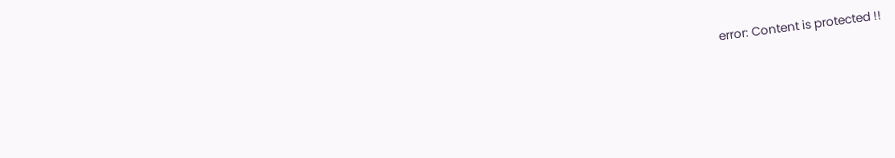error: Content is protected !!